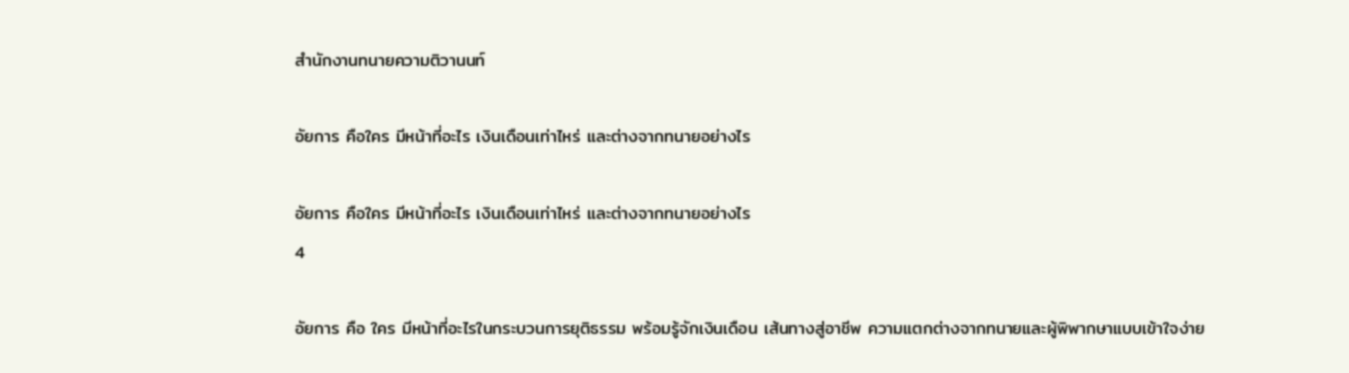สำนักงานทนายความติวานนท์

อัยการ คือใคร มีหน้าที่อะไร เงินเดือนเท่าไหร่ และต่างจากทนายอย่างไร

อัยการ คือใคร มีหน้าที่อะไร เงินเดือนเท่าไหร่ และต่างจากทนายอย่างไร
4

อัยการ คือ ใคร มีหน้าที่อะไรในกระบวนการยุติธรรม พร้อมรู้จักเงินเดือน เส้นทางสู่อาชีพ ความแตกต่างจากทนายและผู้พิพากษาแบบเข้าใจง่าย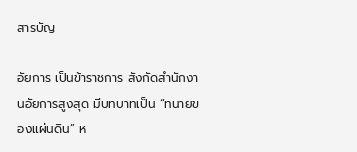สารบัญ

อัยการ เป็นข้าราชการ สังกัดสำนักงานอัยการสูงสุด มีบทบาทเป็น “ทนายของแผ่นดิน” ห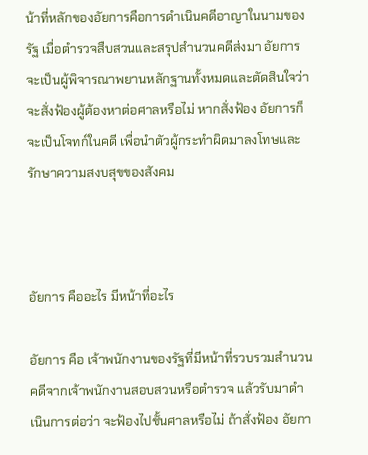น้าที่หลักของอัยการคือการดำเนินคดีอาญาในนามของรัฐ เมื่อตำรวจสืบสวนและสรุปสำนวนคดีส่งมา อัยการจะเป็นผู้พิจารณาพยานหลักฐานทั้งหมดและตัดสินใจว่าจะสั่งฟ้องผู้ต้องหาต่อศาลหรือไม่ หากสั่งฟ้อง อัยการก็จะเป็นโจทก์ในคดี เพื่อนำตัวผู้กระทำผิดมาลงโทษและรักษาความสงบสุขของสังคม



อัยการ คืออะไร มีหน้าที่อะไร

อัยการ คือ เจ้าพนักงานของรัฐที่มีหน้าที่รวบรวมสำนวนคดีจากเจ้าพนักงานสอบสวนหรือตำรวจ แล้วรับมาดำเนินการต่อว่า จะฟ้องไปชั้นศาลหรือไม่ ถ้าสั่งฟ้อง อัยกา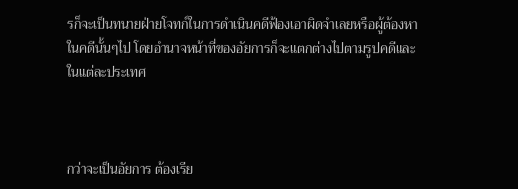รก็จะเป็นทนายฝ่ายโจทก์ในการดำเนินคดีฟ้องเอาผิดจำเลยหรือผู้ต้องหาในคดีนั้นๆไป โดยอำนาจหน้าที่ของอัยการก็จะแตกต่างไปตามรูปคดีและในแต่ละประเทศ



กว่าจะเป็นอัยการ ต้องเรีย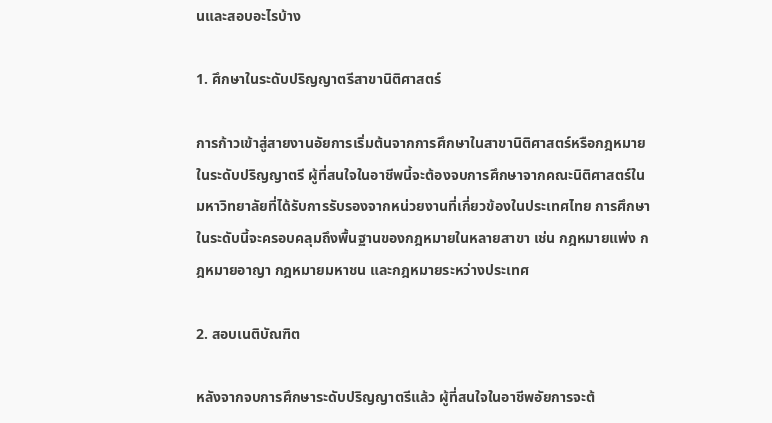นและสอบอะไรบ้าง

1. ศึกษาในระดับปริญญาตรีสาขานิติศาสตร์

การก้าวเข้าสู่สายงานอัยการเริ่มต้นจากการศึกษาในสาขานิติศาสตร์หรือกฎหมายในระดับปริญญาตรี ผู้ที่สนใจในอาชีพนี้จะต้องจบการศึกษาจากคณะนิติศาสตร์ในมหาวิทยาลัยที่ได้รับการรับรองจากหน่วยงานที่เกี่ยวข้องในประเทศไทย การศึกษาในระดับนี้จะครอบคลุมถึงพื้นฐานของกฎหมายในหลายสาขา เช่น กฎหมายแพ่ง กฎหมายอาญา กฎหมายมหาชน และกฎหมายระหว่างประเทศ

2. สอบเนติบัณฑิต

หลังจากจบการศึกษาระดับปริญญาตรีแล้ว ผู้ที่สนใจในอาชีพอัยการจะต้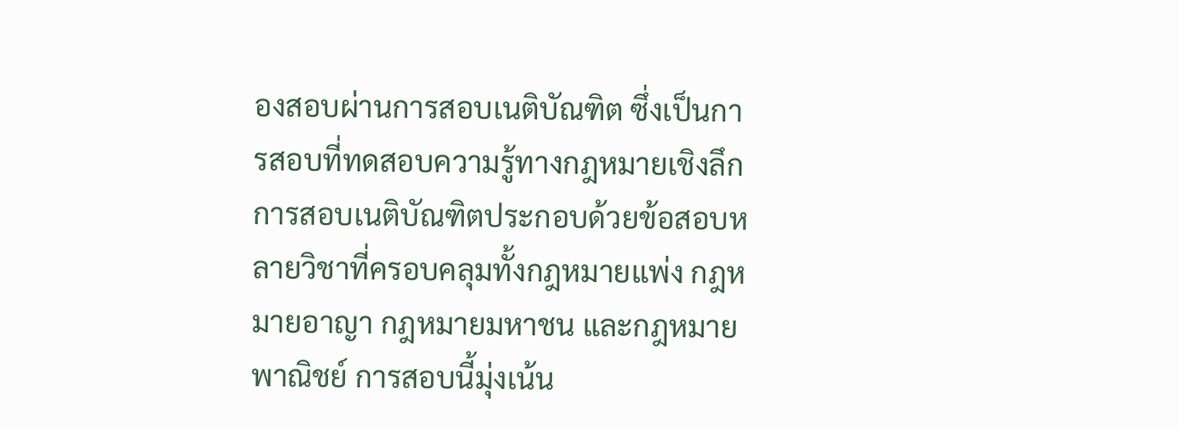องสอบผ่านการสอบเนติบัณฑิต ซึ่งเป็นการสอบที่ทดสอบความรู้ทางกฎหมายเชิงลึก การสอบเนติบัณฑิตประกอบด้วยข้อสอบหลายวิชาที่ครอบคลุมทั้งกฎหมายแพ่ง กฎหมายอาญา กฎหมายมหาชน และกฎหมายพาณิชย์ การสอบนี้มุ่งเน้น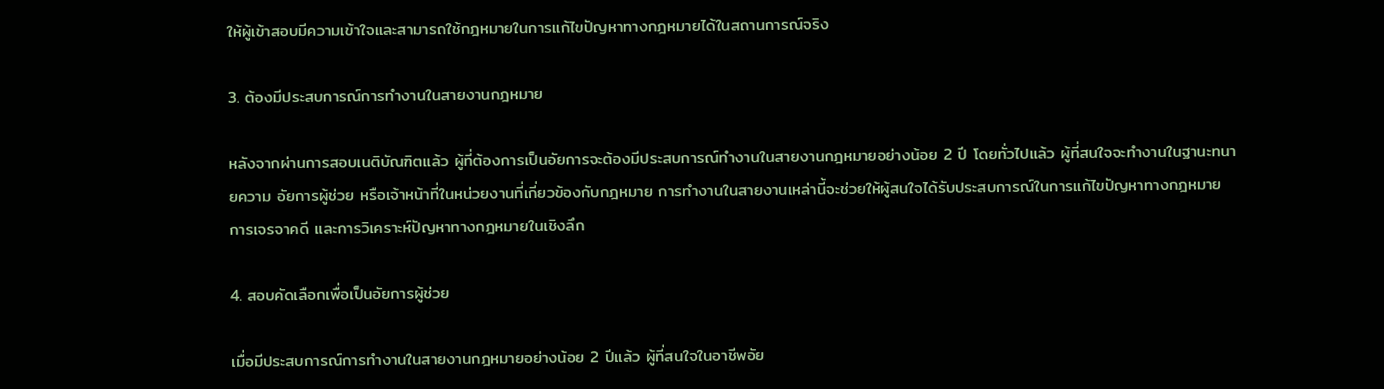ให้ผู้เข้าสอบมีความเข้าใจและสามารถใช้กฎหมายในการแก้ไขปัญหาทางกฎหมายได้ในสถานการณ์จริง

3. ต้องมีประสบการณ์การทำงานในสายงานกฎหมาย

หลังจากผ่านการสอบเนติบัณฑิตแล้ว ผู้ที่ต้องการเป็นอัยการจะต้องมีประสบการณ์ทำงานในสายงานกฎหมายอย่างน้อย 2 ปี โดยทั่วไปแล้ว ผู้ที่สนใจจะทำงานในฐานะทนายความ อัยการผู้ช่วย หรือเจ้าหน้าที่ในหน่วยงานที่เกี่ยวข้องกับกฎหมาย การทำงานในสายงานเหล่านี้จะช่วยให้ผู้สนใจได้รับประสบการณ์ในการแก้ไขปัญหาทางกฎหมาย การเจรจาคดี และการวิเคราะห์ปัญหาทางกฎหมายในเชิงลึก

4. สอบคัดเลือกเพื่อเป็นอัยการผู้ช่วย

เมื่อมีประสบการณ์การทำงานในสายงานกฎหมายอย่างน้อย 2 ปีแล้ว ผู้ที่สนใจในอาชีพอัย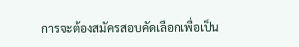การจะต้องสมัครสอบคัดเลือกเพื่อเป็น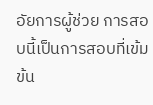อัยการผู้ช่วย การสอบนี้เป็นการสอบที่เข้มข้น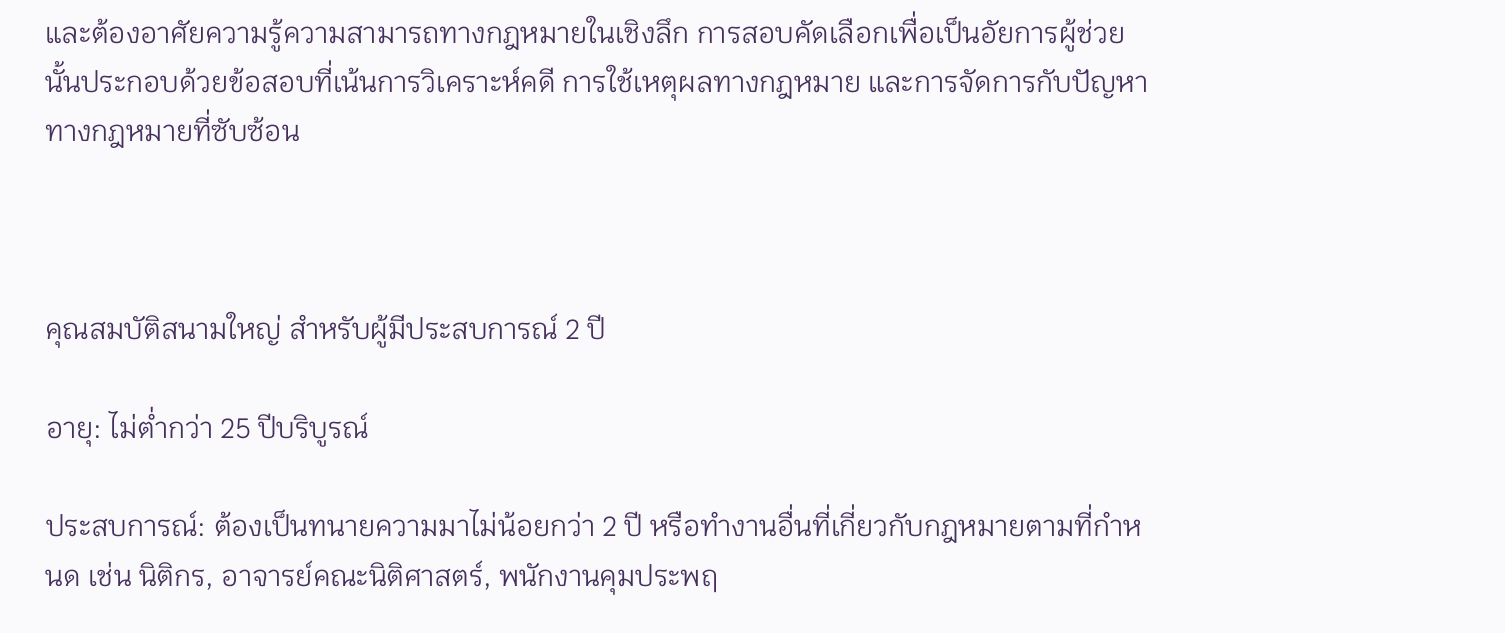และต้องอาศัยความรู้ความสามารถทางกฎหมายในเชิงลึก การสอบคัดเลือกเพื่อเป็นอัยการผู้ช่วยนั้นประกอบด้วยข้อสอบที่เน้นการวิเคราะห์คดี การใช้เหตุผลทางกฎหมาย และการจัดการกับปัญหาทางกฎหมายที่ซับซ้อน



คุณสมบัติสนามใหญ่ สำหรับผู้มีประสบการณ์ 2 ปี

อายุ: ไม่ต่ำกว่า 25 ปีบริบูรณ์

ประสบการณ์: ต้องเป็นทนายความมาไม่น้อยกว่า 2 ปี หรือทำงานอื่นที่เกี่ยวกับกฎหมายตามที่กำหนด เช่น นิติกร, อาจารย์คณะนิติศาสตร์, พนักงานคุมประพฤ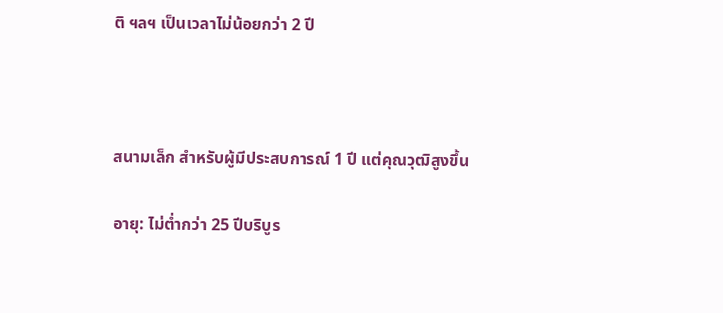ติ ฯลฯ เป็นเวลาไม่น้อยกว่า 2 ปี



สนามเล็ก สำหรับผู้มีประสบการณ์ 1 ปี แต่คุณวุฒิสูงขึ้น

อายุ: ไม่ต่ำกว่า 25 ปีบริบูร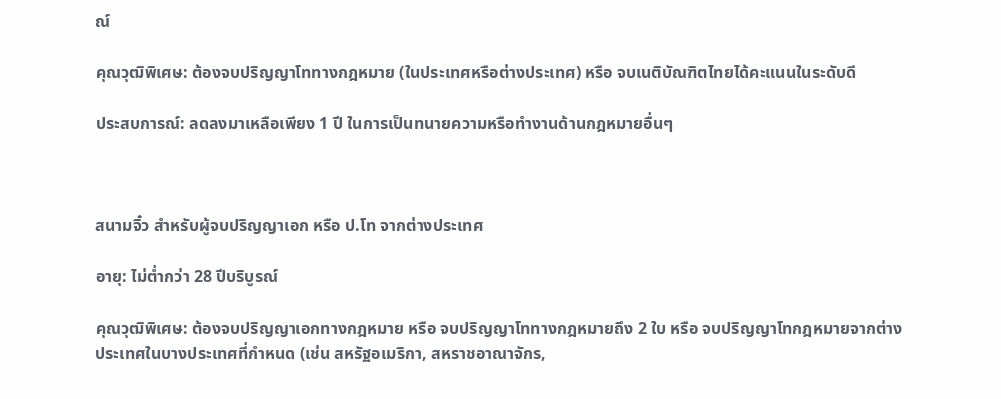ณ์

คุณวุฒิพิเศษ: ต้องจบปริญญาโททางกฎหมาย (ในประเทศหรือต่างประเทศ) หรือ จบเนติบัณฑิตไทยได้คะแนนในระดับดี

ประสบการณ์: ลดลงมาเหลือเพียง 1 ปี ในการเป็นทนายความหรือทำงานด้านกฎหมายอื่นๆ



สนามจิ๋ว สำหรับผู้จบปริญญาเอก หรือ ป.โท จากต่างประเทศ

อายุ: ไม่ต่ำกว่า 28 ปีบริบูรณ์

คุณวุฒิพิเศษ: ต้องจบปริญญาเอกทางกฎหมาย หรือ จบปริญญาโททางกฎหมายถึง 2 ใบ หรือ จบปริญญาโทกฎหมายจากต่างประเทศในบางประเทศที่กำหนด (เช่น สหรัฐอเมริกา, สหราชอาณาจักร,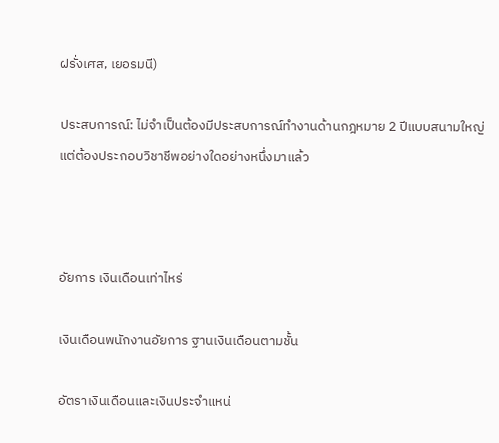ฝรั่งเศส, เยอรมนี)

ประสบการณ์: ไม่จำเป็นต้องมีประสบการณ์ทำงานด้านกฎหมาย 2 ปีแบบสนามใหญ่ แต่ต้องประกอบวิชาชีพอย่างใดอย่างหนึ่งมาแล้ว



อัยการ เงินเดือนเท่าไหร่

เงินเดือนพนักงานอัยการ ฐานเงินเดือนตามชั้น

อัตราเงินเดือนและเงินประจำแหน่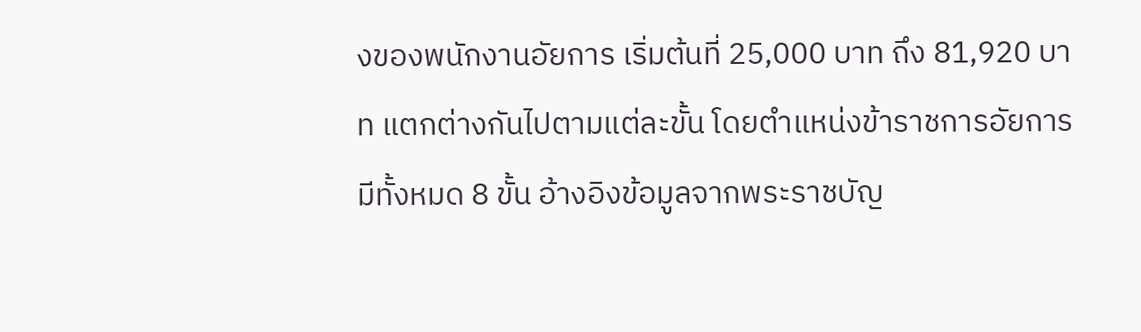งของพนักงานอัยการ เริ่มต้นที่ 25,000 บาท ถึง 81,920 บาท แตกต่างกันไปตามแต่ละขั้น โดยตำแหน่งข้าราชการอัยการมีทั้งหมด 8 ขั้น อ้างอิงข้อมูลจากพระราชบัญ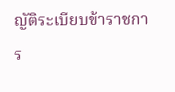ญัติระเบียบข้าราชการ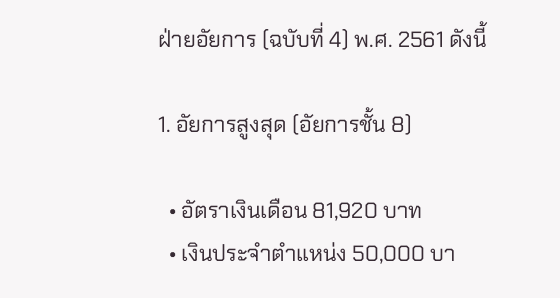ฝ่ายอัยการ (ฉบับที่ 4) พ.ศ. 2561 ดังนี้

1. อัยการสูงสุด (อัยการชั้น 8)

  • อัตราเงินเดือน 81,920 บาท
  • เงินประจำตำแหน่ง 50,000 บา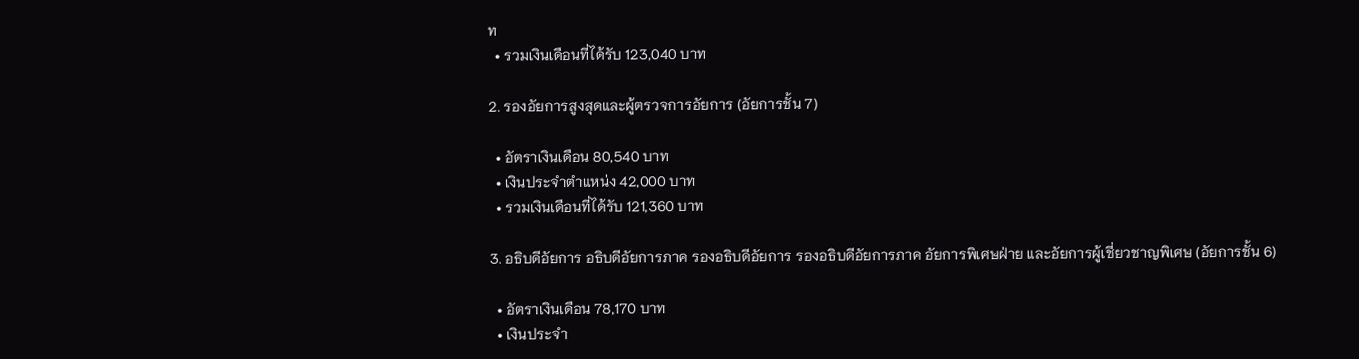ท
  • รวมเงินเดือนที่ได้รับ 123,040 บาท

2. รองอัยการสูงสุดและผู้ตรวจการอัยการ (อัยการชั้น 7)

  • อัตราเงินเดือน 80,540 บาท
  • เงินประจำตำแหน่ง 42,000 บาท
  • รวมเงินเดือนที่ได้รับ 121,360 บาท

3. อธิบดีอัยการ อธิบดีอัยการภาค รองอธิบดีอัยการ รองอธิบดีอัยการภาค อัยการพิเศษฝ่าย และอัยการผู้เชี่ยวชาญพิเศษ (อัยการชั้น 6)

  • อัตราเงินเดือน 78,170 บาท
  • เงินประจำ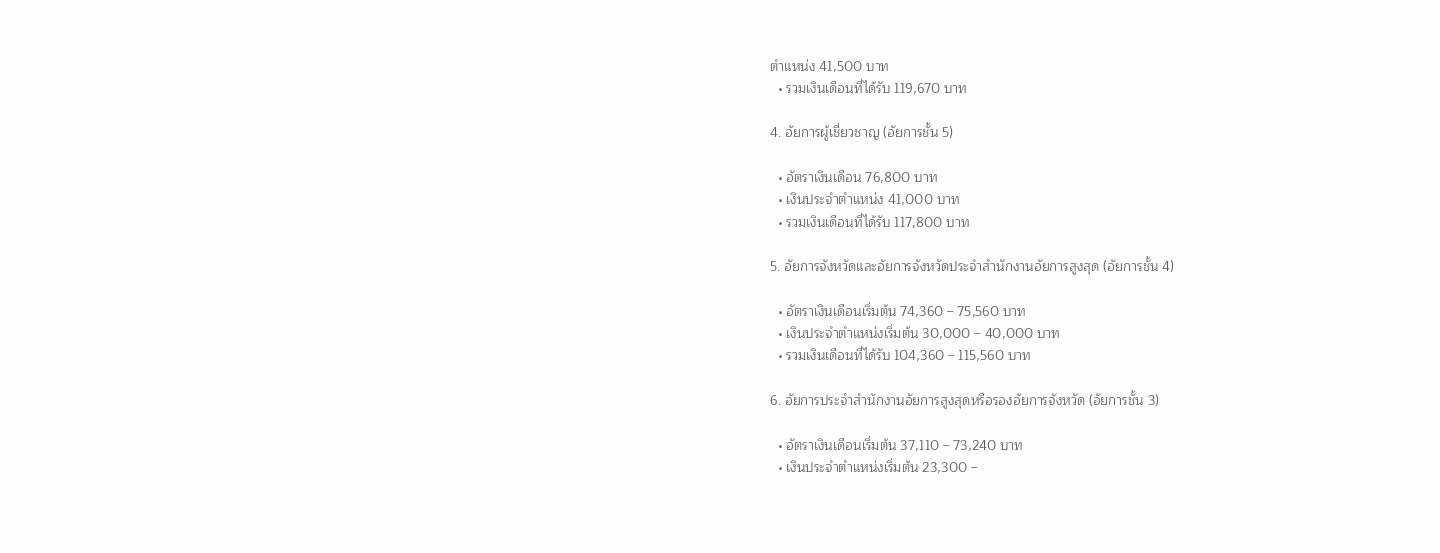ตำแหน่ง 41,500 บาท
  • รวมเงินเดือนที่ได้รับ 119,670 บาท

4. อัยการผู้เชี่ยวชาญ (อัยการชั้น 5)

  • อัตราเงินเดือน 76,800 บาท
  • เงินประจำตำแหน่ง 41,000 บาท
  • รวมเงินเดือนที่ได้รับ 117,800 บาท

5. อัยการจังหวัดและอัยการจังหวัดประจำสำนักงานอัยการสูงสุด (อัยการชั้น 4)

  • อัตราเงินเดือนเริ่มต้น 74,360 – 75,560 บาท
  • เงินประจำตำแหน่งเริ่มต้น 30,000 – 40,000 บาท
  • รวมเงินเดือนที่ได้รับ 104,360 – 115,560 บาท

6. อัยการประจำสำนักงานอัยการสูงสุดหรือรองอัยการจังหวัด (อัยการชั้น 3)

  • อัตราเงินเดือนเริ่มต้น 37,110 – 73,240 บาท
  • เงินประจำตำแหน่งเริ่มต้น 23,300 –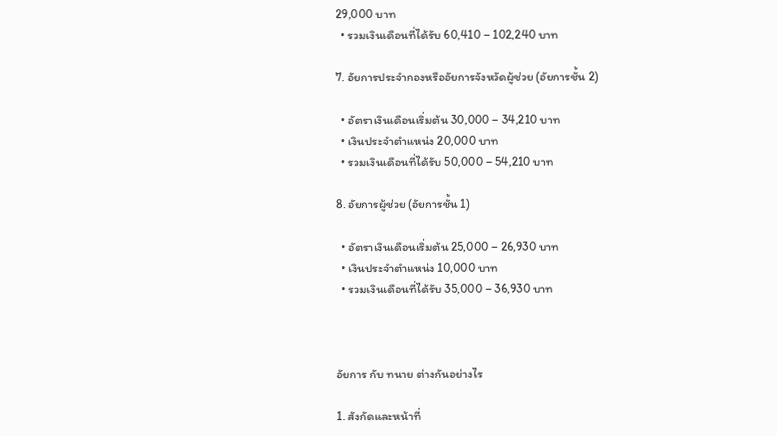29,000 บาท
  • รวมเงินเดือนที่ได้รับ 60,410 – 102,240 บาท

7. อัยการประจำกองหรืออัยการจังหวัดผู้ช่วย (อัยการชั้น 2)

  • อัตราเงินเดือนเริ่มต้น 30,000 – 34,210 บาท
  • เงินประจำตำแหน่ง 20,000 บาท
  • รวมเงินเดือนที่ได้รับ 50,000 – 54,210 บาท

8. อัยการผู้ช่วย (อัยการชั้น 1)

  • อัตราเงินเดือนเริ่มต้น 25,000 – 26,930 บาท
  • เงินประจำตำแหน่ง 10,000 บาท
  • รวมเงินเดือนที่ได้รับ 35,000 – 36,930 บาท



อัยการ กับ ทนาย ต่างกันอย่างไร

1. สังกัดและหน้าที่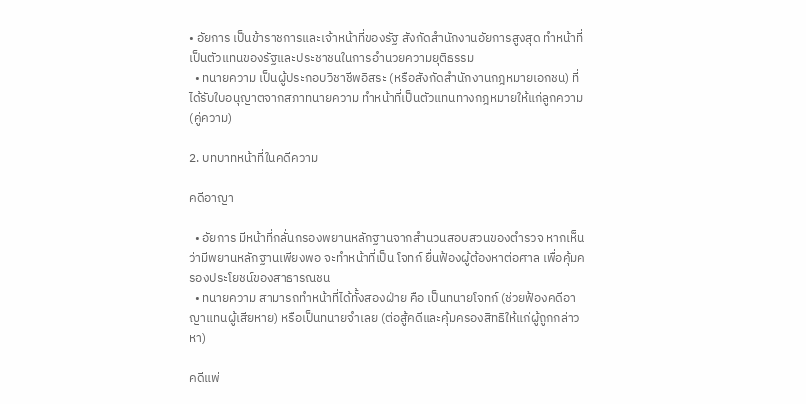• อัยการ เป็นข้าราชการและเจ้าหน้าที่ของรัฐ สังกัดสำนักงานอัยการสูงสุด ทำหน้าที่เป็นตัวแทนของรัฐและประชาชนในการอำนวยความยุติธรรม
  • ทนายความ เป็นผู้ประกอบวิชาชีพอิสระ (หรือสังกัดสำนักงานกฎหมายเอกชน) ที่ได้รับใบอนุญาตจากสภาทนายความ ทำหน้าที่เป็นตัวแทนทางกฎหมายให้แก่ลูกความ (คู่ความ)

2. บทบาทหน้าที่ในคดีความ

คดีอาญา

  • อัยการ มีหน้าที่กลั่นกรองพยานหลักฐานจากสำนวนสอบสวนของตำรวจ หากเห็นว่ามีพยานหลักฐานเพียงพอ จะทำหน้าที่เป็น โจทก์ ยื่นฟ้องผู้ต้องหาต่อศาล เพื่อคุ้มครองประโยชน์ของสาธารณชน
  • ทนายความ สามารถทำหน้าที่ได้ทั้งสองฝ่าย คือ เป็นทนายโจทก์ (ช่วยฟ้องคดีอาญาแทนผู้เสียหาย) หรือเป็นทนายจำเลย (ต่อสู้คดีและคุ้มครองสิทธิให้แก่ผู้ถูกกล่าวหา)

คดีแพ่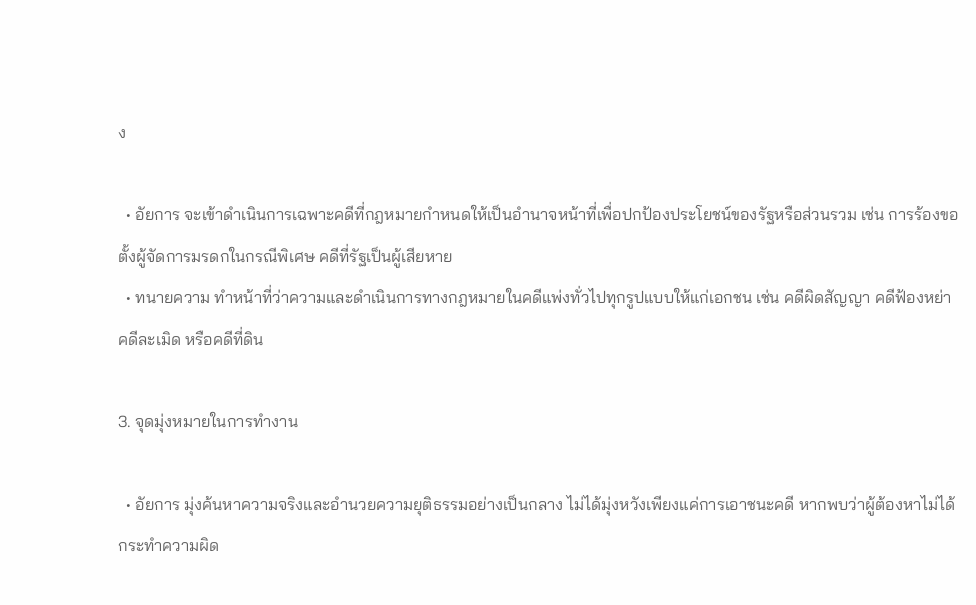ง

  • อัยการ จะเข้าดำเนินการเฉพาะคดีที่กฎหมายกำหนดให้เป็นอำนาจหน้าที่เพื่อปกป้องประโยชน์ของรัฐหรือส่วนรวม เช่น การร้องขอตั้งผู้จัดการมรดกในกรณีพิเศษ คดีที่รัฐเป็นผู้เสียหาย
  • ทนายความ ทำหน้าที่ว่าความและดำเนินการทางกฎหมายในคดีแพ่งทั่วไปทุกรูปแบบให้แก่เอกชน เช่น คดีผิดสัญญา คดีฟ้องหย่า คดีละเมิด หรือคดีที่ดิน

3. จุดมุ่งหมายในการทำงาน

  • อัยการ มุ่งค้นหาความจริงและอำนวยความยุติธรรมอย่างเป็นกลาง ไม่ได้มุ่งหวังเพียงแค่การเอาชนะคดี หากพบว่าผู้ต้องหาไม่ได้กระทำความผิด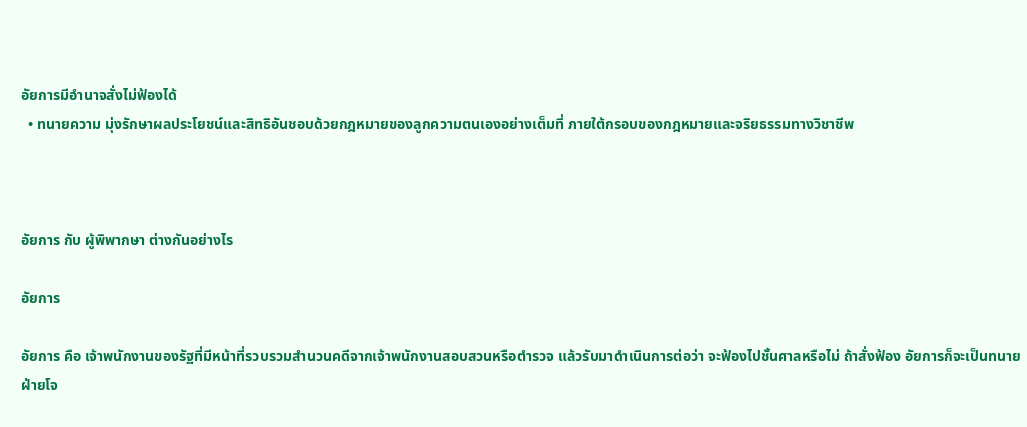อัยการมีอำนาจสั่งไม่ฟ้องได้
  • ทนายความ มุ่งรักษาผลประโยชน์และสิทธิอันชอบด้วยกฎหมายของลูกความตนเองอย่างเต็มที่ ภายใต้กรอบของกฎหมายและจริยธรรมทางวิชาชีพ



อัยการ กับ ผู้พิพากษา ต่างกันอย่างไร

อัยการ

อัยการ คือ เจ้าพนักงานของรัฐที่มีหน้าที่รวบรวมสำนวนคดีจากเจ้าพนักงานสอบสวนหรือตำรวจ แล้วรับมาดำเนินการต่อว่า จะฟ้องไปชั้นศาลหรือไม่ ถ้าสั่งฟ้อง อัยการก็จะเป็นทนายฝ่ายโจ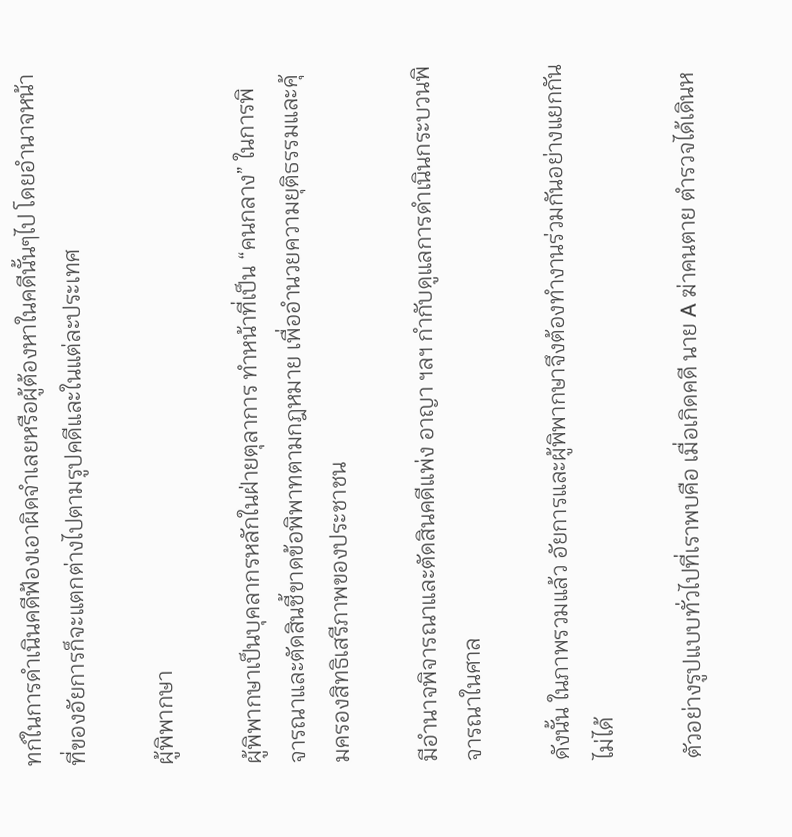ทก์ในการดำเนินคดีฟ้องเอาผิดจำเลยหรือผู้ต้องหาในคดีนั้นๆไป โดยอำนาจหน้าที่ของอัยการก็จะแตกต่างไปตามรูปคดีและในแต่ละประเทศ

ผู้พิพากษา

ผู้พิพากษาเป็นบุคลากรหลักในฝ่ายตุลาการ ทำหน้าที่เป็น “คนกลาง” ในการพิจารณาและตัดสินชี้ขาดข้อพิพาทตามกฎหมาย เพื่ออำนวยความยุติธรรมและคุ้มครองสิทธิเสรีภาพของประชาชน

มีอำนาจพิจารณาและตัดสินคดีแพ่ง อาญา ฯลฯ กำกับดูแลการดำเนินกระบวนพิจารณาในศาล

ดังนั้น ในภาพรวมแล้ว อัยการและผู้พิพากษาจึงต้องทำงานร่วมกันอย่างแยกกันไม่ได้

ตัวอย่างรูปแบบทั่วไปที่เราพบคือ เมื่อเกิดคดี นาย A ฆ่าคนตาย ตำรวจได้เดินห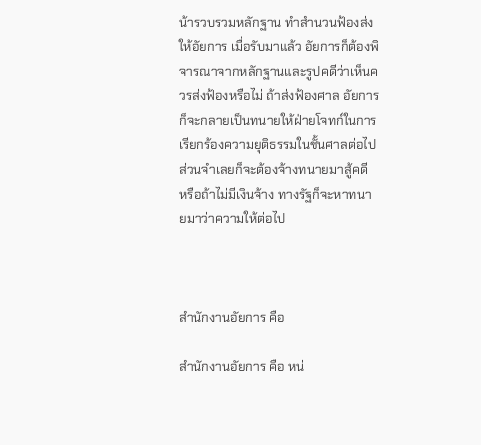น้ารวบรวมหลักฐาน ทำสำนวนฟ้องส่งให้อัยการ เมื่อรับมาแล้ว อัยการก็ต้องพิจารณาจากหลักฐานและรูปคดีว่าเห็นควรส่งฟ้องหรือไม่ ถ้าส่งฟ้องศาล อัยการก็จะกลายเป็นทนายให้ฝ่ายโจทก์ในการเรียกร้องความยุติธรรมในชั้นศาลต่อไป ส่วนจำเลยก็จะต้องจ้างทนายมาสู้คดี หรือถ้าไม่มีเงินจ้าง ทางรัฐก็จะหาทนายมาว่าความให้ต่อไป



สำนักงานอัยการ คือ

สำนักงานอัยการ คือ หน่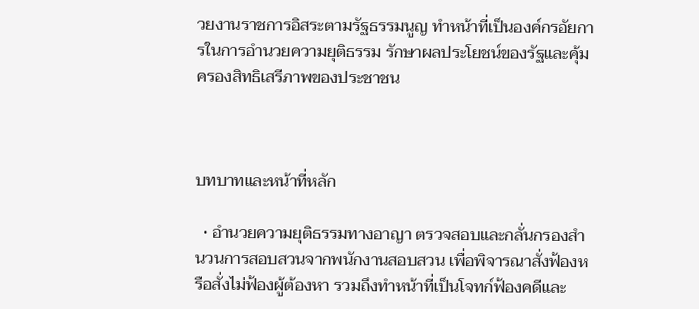วยงานราชการอิสระตามรัฐธรรมนูญ ทำหน้าที่เป็นองค์กรอัยการในการอำนวยความยุติธรรม รักษาผลประโยชน์ของรัฐและคุ้มครองสิทธิเสรีภาพของประชาชน



บทบาทและหน้าที่หลัก

  • อำนวยความยุติธรรมทางอาญา ตรวจสอบและกลั่นกรองสำนวนการสอบสวนจากพนักงานสอบสวน เพื่อพิจารณาสั่งฟ้องหรือสั่งไม่ฟ้องผู้ต้องหา รวมถึงทำหน้าที่เป็นโจทก์ฟ้องคดีและ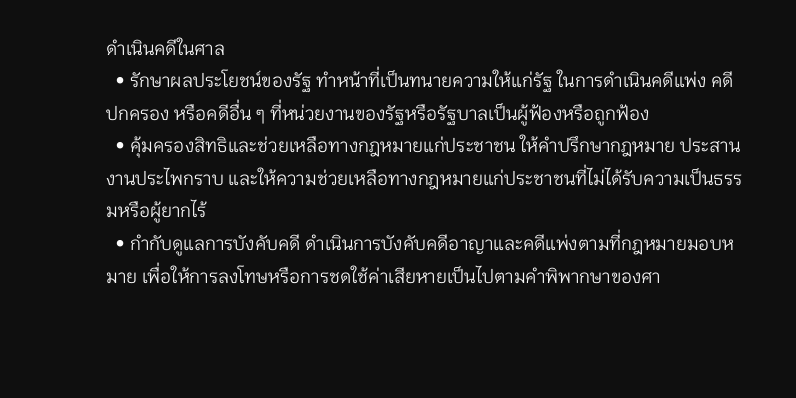ดำเนินคดีในศาล
  • รักษาผลประโยชน์ของรัฐ ทำหน้าที่เป็นทนายความให้แก่รัฐ ในการดำเนินคดีแพ่ง คดีปกครอง หรือคดีอื่น ๆ ที่หน่วยงานของรัฐหรือรัฐบาลเป็นผู้ฟ้องหรือถูกฟ้อง
  • คุ้มครองสิทธิและช่วยเหลือทางกฎหมายแก่ประชาชน ให้คำปรึกษากฎหมาย ประสานงานประไพกราบ และให้ความช่วยเหลือทางกฎหมายแก่ประชาชนที่ไม่ได้รับความเป็นธรรมหรือผู้ยากไร้
  • กำกับดูแลการบังคับคดี ดำเนินการบังคับคดีอาญาและคดีแพ่งตามที่กฎหมายมอบหมาย เพื่อให้การลงโทษหรือการชดใช้ค่าเสียหายเป็นไปตามคำพิพากษาของศา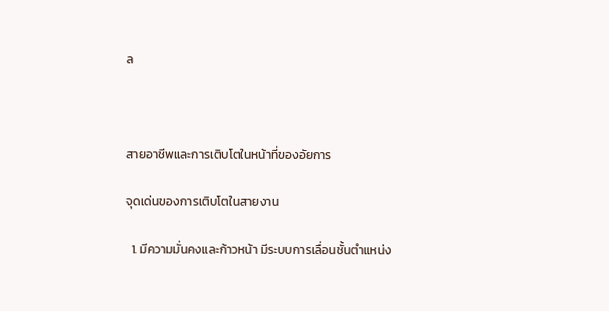ล



สายอาชีพและการเติบโตในหน้าที่ของอัยการ

จุดเด่นของการเติบโตในสายงาน

  1. มีความมั่นคงและก้าวหน้า มีระบบการเลื่อนชั้นตำแหน่ง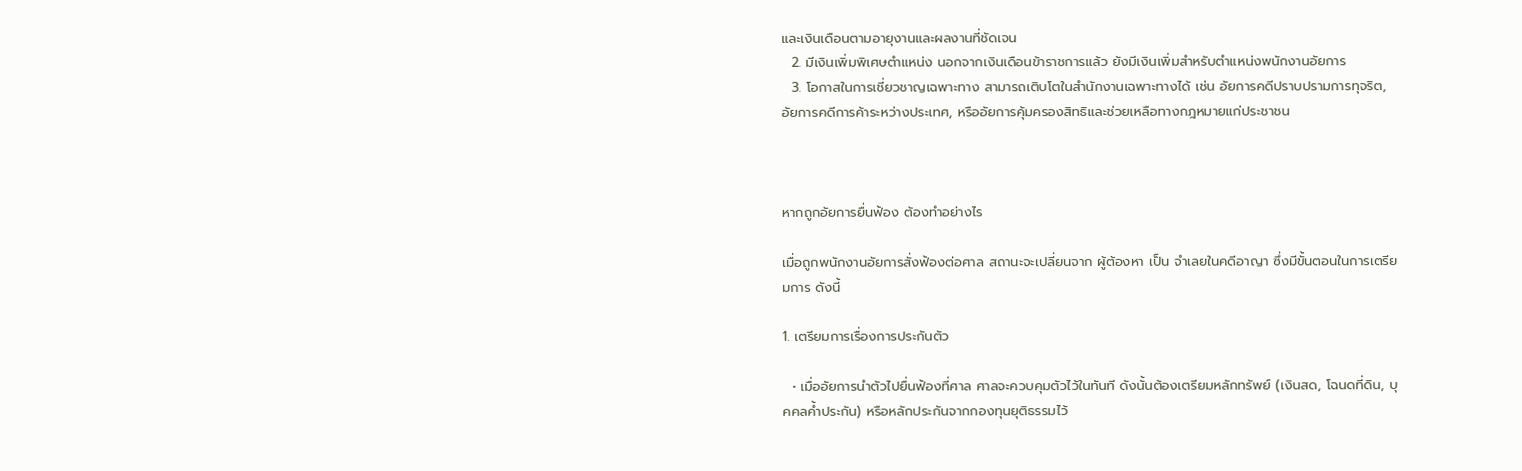และเงินเดือนตามอายุงานและผลงานที่ชัดเจน
  2. มีเงินเพิ่มพิเศษตำแหน่ง นอกจากเงินเดือนข้าราชการแล้ว ยังมีเงินเพิ่มสำหรับตำแหน่งพนักงานอัยการ
  3. โอกาสในการเชี่ยวชาญเฉพาะทาง สามารถเติบโตในสำนักงานเฉพาะทางได้ เช่น อัยการคดีปราบปรามการทุจริต, อัยการคดีการค้าระหว่างประเทศ, หรืออัยการคุ้มครองสิทธิและช่วยเหลือทางกฎหมายแก่ประชาชน



หากถูกอัยการยื่นฟ้อง ต้องทำอย่างไร

เมื่อถูกพนักงานอัยการสั่งฟ้องต่อศาล สถานะจะเปลี่ยนจาก ผู้ต้องหา เป็น จำเลยในคดีอาญา ซึ่งมีขั้นตอนในการเตรียมการ ดังนี้

1. เตรียมการเรื่องการประกันตัว

  • เมื่ออัยการนำตัวไปยื่นฟ้องที่ศาล ศาลจะควบคุมตัวไว้ในทันที ดังนั้นต้องเตรียมหลักทรัพย์ (เงินสด, โฉนดที่ดิน, บุคคลค้ำประกัน) หรือหลักประกันจากกองทุนยุติธรรมไว้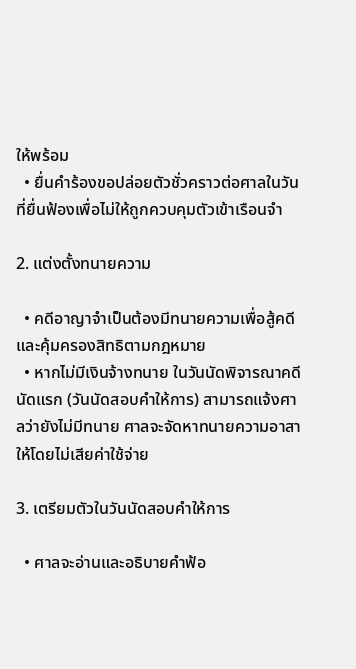ให้พร้อม
  • ยื่นคำร้องขอปล่อยตัวชั่วคราวต่อศาลในวันที่ยื่นฟ้องเพื่อไม่ให้ถูกควบคุมตัวเข้าเรือนจำ

2. แต่งตั้งทนายความ

  • คดีอาญาจำเป็นต้องมีทนายความเพื่อสู้คดีและคุ้มครองสิทธิตามกฎหมาย
  • หากไม่มีเงินจ้างทนาย ในวันนัดพิจารณาคดีนัดแรก (วันนัดสอบคำให้การ) สามารถแจ้งศาลว่ายังไม่มีทนาย ศาลจะจัดหาทนายความอาสาให้โดยไม่เสียค่าใช้จ่าย

3. เตรียมตัวในวันนัดสอบคำให้การ

  • ศาลจะอ่านและอธิบายคำฟ้อ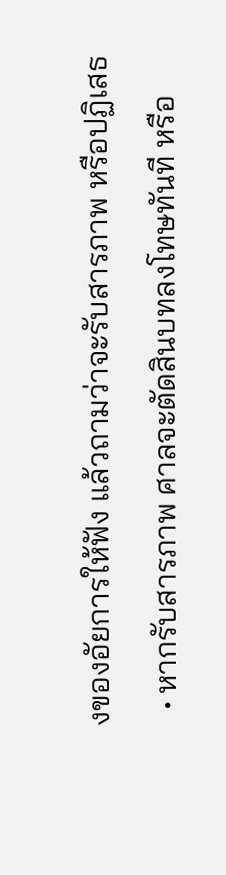งของอัยการให้ฟัง แล้วถามว่าจะรับสารภาพ หรือปฏิเสธ
  • หากรับสารภาพ ศาลจะตัดสินบทลงโทษทันที หรือ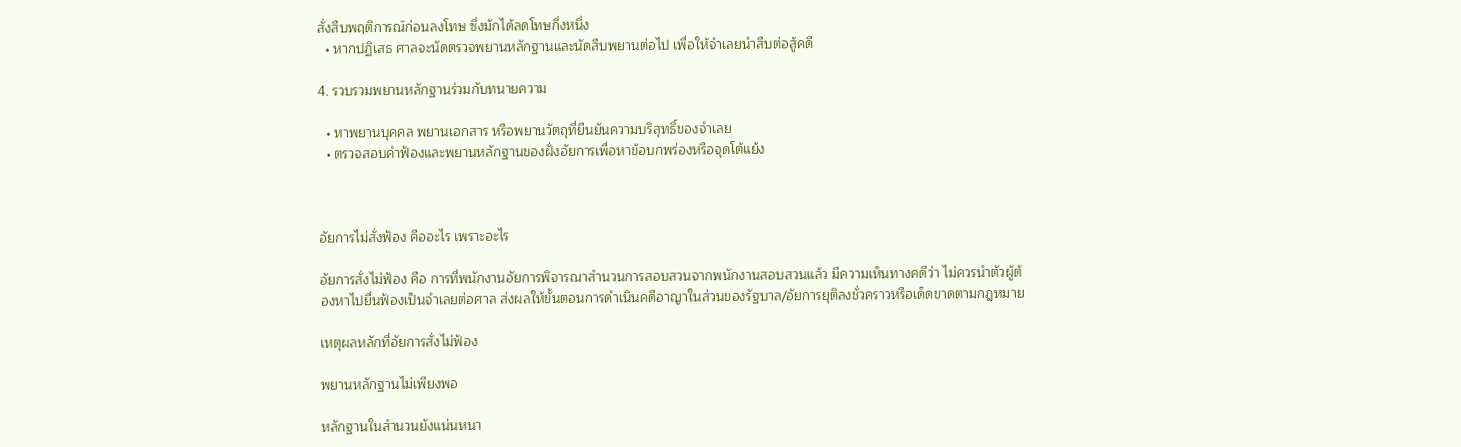สั่งสืบพฤติการณ์ก่อนลงโทษ ซึ่งมักได้ลดโทษกึ่งหนึ่ง
  • หากปฏิเสธ ศาลจะนัดตรวจพยานหลักฐานและนัดสืบพยานต่อไป เพื่อให้จำเลยนำสืบต่อสู้คดี

4. รวบรวมพยานหลักฐานร่วมกับทนายความ

  • หาพยานบุคคล พยานเอกสาร หรือพยานวัตถุที่ยืนยันความบริสุทธิ์ของจำเลย
  • ตรวจสอบคำฟ้องและพยานหลักฐานของฝั่งอัยการเพื่อหาข้อบกพร่องหรือจุดโต้แย้ง



อัยการไม่สั่งฟ้อง คืออะไร เพราะอะไร

อัยการสั่งไม่ฟ้อง คือ การที่พนักงานอัยการพิจารณาสำนวนการสอบสวนจากพนักงานสอบสวนแล้ว มีความเห็นทางคดีว่า ไม่ควรนำตัวผู้ต้องหาไปยื่นฟ้องเป็นจำเลยต่อศาล ส่งผลให้ขั้นตอนการดำเนินคดีอาญาในส่วนของรัฐบาล/อัยการยุติลงชั่วคราวหรือเด็ดขาดตามกฎหมาย

เหตุผลหลักที่อัยการสั่งไม่ฟ้อง

พยานหลักฐานไม่เพียงพอ

หลักฐานในสำนวนยังแน่นหนา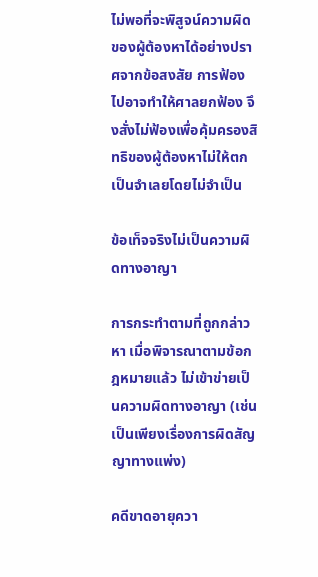ไม่พอที่จะพิสูจน์ความผิดของผู้ต้องหาได้อย่างปราศจากข้อสงสัย การฟ้องไปอาจทำให้ศาลยกฟ้อง จึงสั่งไม่ฟ้องเพื่อคุ้มครองสิทธิของผู้ต้องหาไม่ให้ตกเป็นจำเลยโดยไม่จำเป็น

ข้อเท็จจริงไม่เป็นความผิดทางอาญา

การกระทำตามที่ถูกกล่าวหา เมื่อพิจารณาตามข้อกฎหมายแล้ว ไม่เข้าข่ายเป็นความผิดทางอาญา (เช่น เป็นเพียงเรื่องการผิดสัญญาทางแพ่ง)

คดีขาดอายุควา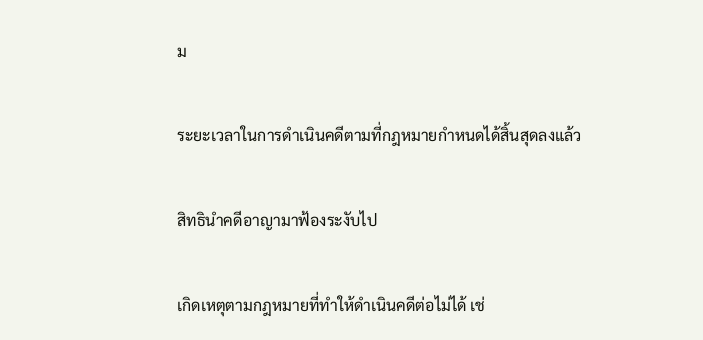ม

ระยะเวลาในการดำเนินคดีตามที่กฎหมายกำหนดได้สิ้นสุดลงแล้ว

สิทธินำคดีอาญามาฟ้องระงับไป

เกิดเหตุตามกฎหมายที่ทำให้ดำเนินคดีต่อไม่ได้ เช่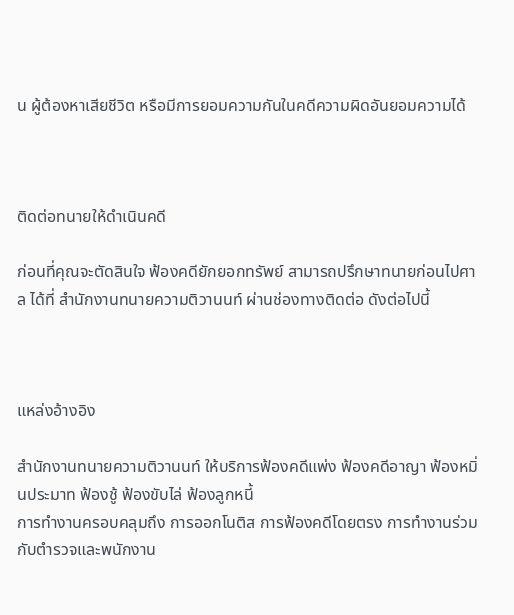น ผู้ต้องหาเสียชีวิต หรือมีการยอมความกันในคดีความผิดอันยอมความได้



ติดต่อทนายให้ดำเนินคดี

ก่อนที่คุณจะตัดสินใจ ฟ้องคดียักยอกทรัพย์ สามารถปรึกษาทนายก่อนไปศาล ได้ที่ สำนักงานทนายความติวานนท์ ผ่านช่องทางติดต่อ ดังต่อไปนี้



แหล่งอ้างอิง

สำนักงานทนายความติวานนท์ ให้บริการฟ้องคดีแพ่ง ฟ้องคดีอาญา ฟ้องหมิ่นประมาท ฟ้องชู้ ฟ้องขับไล่ ฟ้องลูกหนี้
การทำงานครอบคลุมถึง การออกโนติส การฟ้องคดีโดยตรง การทำงานร่วมกับตำรวจและพนักงาน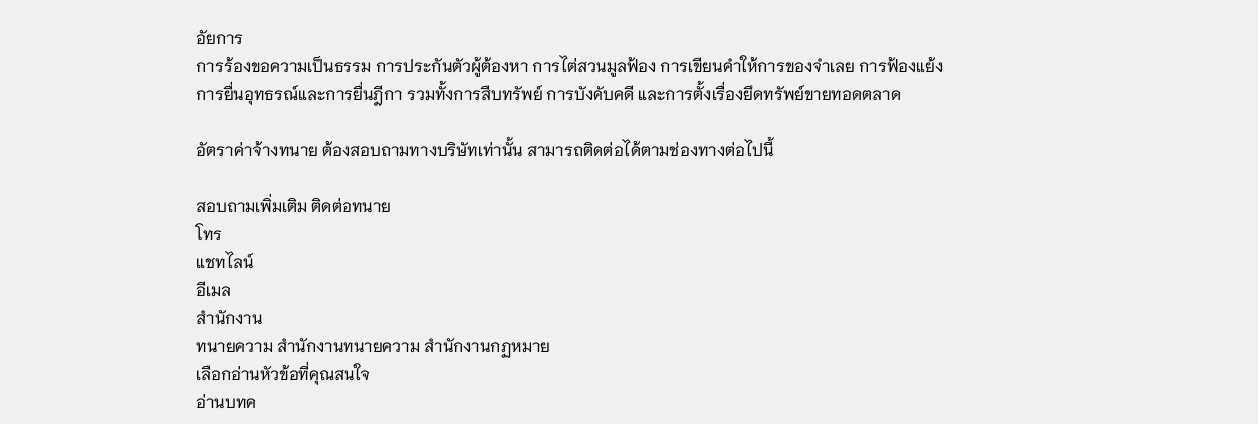อัยการ
การร้องขอความเป็นธรรม การประกันตัวผู้ต้องหา การไต่สวนมูลฟ้อง การเขียนคำให้การของจำเลย การฟ้องแย้ง
การยื่นอุทธรณ์และการยื่นฎีกา รวมทั้งการสืบทรัพย์ การบังคับคดี และการตั้งเรื่องยึดทรัพย์ขายทอดตลาด

อัตราค่าจ้างทนาย ต้องสอบถามทางบริษัทเท่านั้น สามารถติดต่อได้ตามช่องทางต่อไปนี้

สอบถามเพิ่มเติม ติดต่อทนาย
โทร
แชทไลน์
อีเมล
สำนักงาน
ทนายความ สำนักงานทนายความ สำนักงานกฏหมาย
เลือกอ่านหัวข้อที่คุณสนใจ
อ่านบทค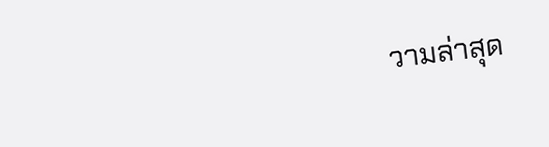วามล่าสุด